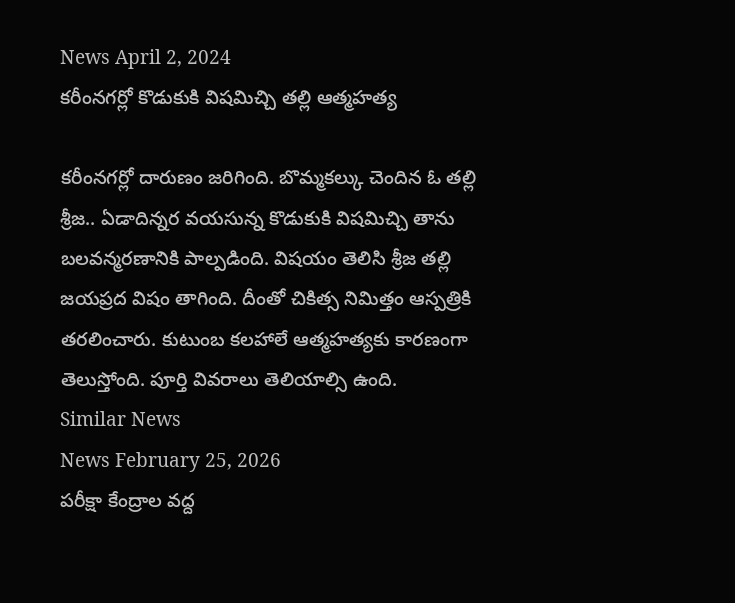News April 2, 2024
కరీంనగర్లో కొడుకుకి విషమిచ్చి తల్లి ఆత్మహత్య

కరీంనగర్లో దారుణం జరిగింది. బొమ్మకల్కు చెందిన ఓ తల్లి శ్రీజ.. ఏడాదిన్నర వయసున్న కొడుకుకి విషమిచ్చి తాను బలవన్మరణానికి పాల్పడింది. విషయం తెలిసి శ్రీజ తల్లి జయప్రద విషం తాగింది. దీంతో చికిత్స నిమిత్తం ఆస్పత్రికి తరలించారు. కుటుంబ కలహాలే ఆత్మహత్యకు కారణంగా తెలుస్తోంది. పూర్తి వివరాలు తెలియాల్సి ఉంది.
Similar News
News February 25, 2026
పరీక్షా కేంద్రాల వద్ద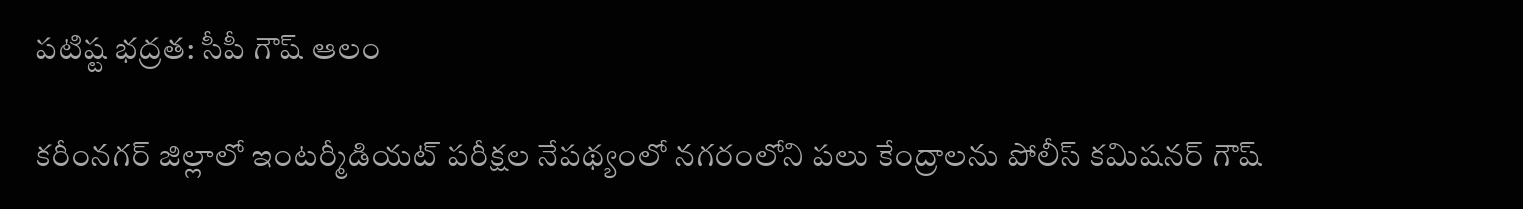పటిష్ట భద్రత: సీపీ గౌష్ ఆలం

కరీంనగర్ జిల్లాలో ఇంటర్మీడియట్ పరీక్షల నేపథ్యంలో నగరంలోని పలు కేంద్రాలను పోలీస్ కమిషనర్ గౌష్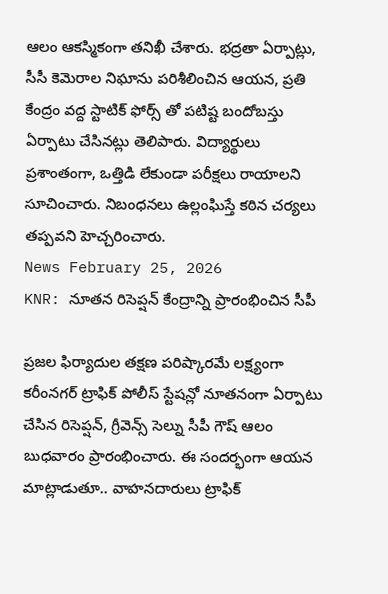ఆలం ఆకస్మికంగా తనిఖీ చేశారు. భద్రతా ఏర్పాట్లు, సీసీ కెమెరాల నిఘాను పరిశీలించిన ఆయన, ప్రతి కేంద్రం వద్ద స్టాటిక్ ఫోర్స్ తో పటిష్ట బందోబస్తు ఏర్పాటు చేసినట్లు తెలిపారు. విద్యార్థులు ప్రశాంతంగా, ఒత్తిడి లేకుండా పరీక్షలు రాయాలని సూచించారు. నిబంధనలు ఉల్లంఘిస్తే కఠిన చర్యలు తప్పవని హెచ్చరించారు.
News February 25, 2026
KNR: నూతన రిసెప్షన్ కేంద్రాన్ని ప్రారంభించిన సీపీ

ప్రజల ఫిర్యాదుల తక్షణ పరిష్కారమే లక్ష్యంగా కరీంనగర్ ట్రాఫిక్ పోలీస్ స్టేషన్లో నూతనంగా ఏర్పాటు చేసిన రిసెప్షన్, గ్రీవెన్స్ సెల్ను సీపీ గౌష్ ఆలం బుధవారం ప్రారంభించారు. ఈ సందర్భంగా ఆయన మాట్లాడుతూ.. వాహనదారులు ట్రాఫిక్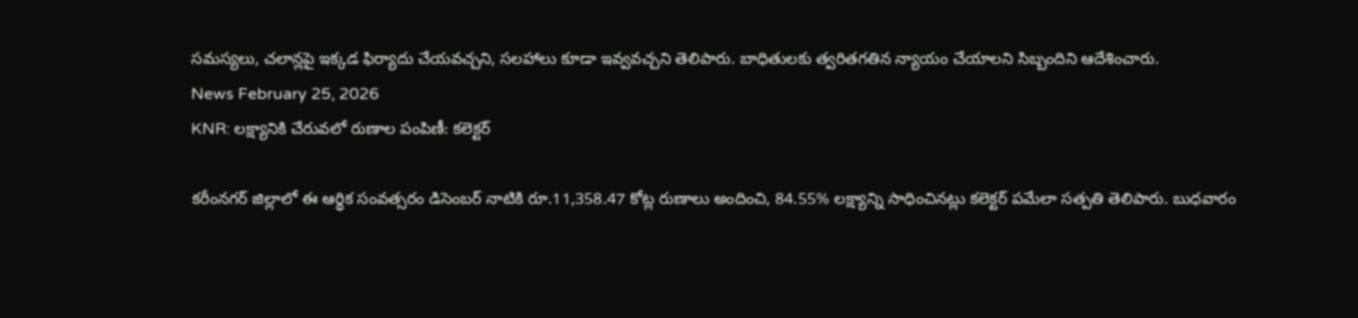సమస్యలు, చలాన్లపై ఇక్కడ ఫిర్యాదు చేయవచ్చని, సలహాలు కూడా ఇవ్వవచ్చని తెలిపారు. బాధితులకు త్వరితగతిన న్యాయం చేయాలని సిబ్బందిని ఆదేశించారు.
News February 25, 2026
KNR: లక్ష్యానికి చేరువలో రుణాల పంపిణీ: కలెక్టర్

కరీంనగర్ జిల్లాలో ఈ ఆర్థిక సంవత్సరం డిసెంబర్ నాటికి రూ.11,358.47 కోట్ల రుణాలు అందించి, 84.55% లక్ష్యాన్ని సాధించినట్లు కలెక్టర్ పమేలా సత్పతి తెలిపారు. బుధవారం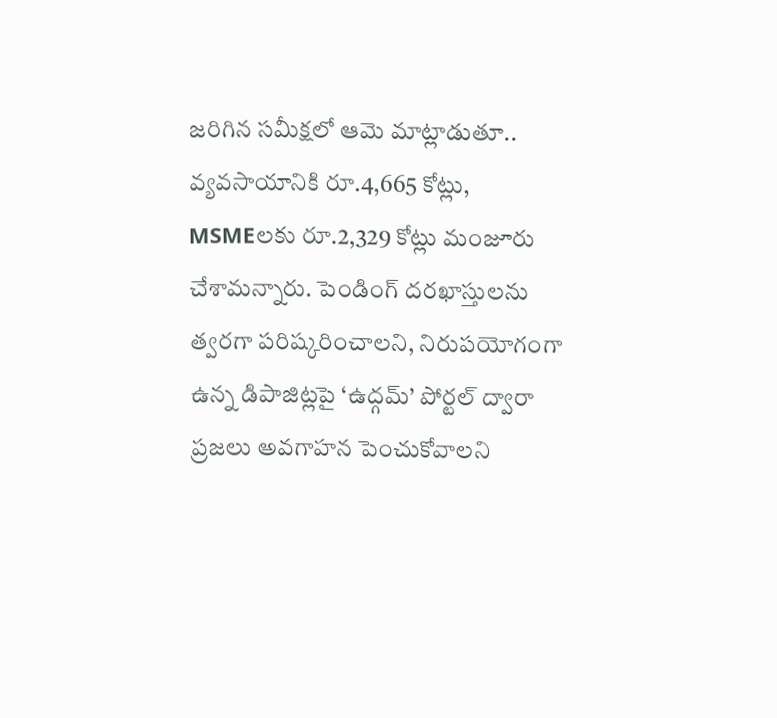జరిగిన సమీక్షలో ఆమె మాట్లాడుతూ.. వ్యవసాయానికి రూ.4,665 కోట్లు, MSMEలకు రూ.2,329 కోట్లు మంజూరు చేశామన్నారు. పెండింగ్ దరఖాస్తులను త్వరగా పరిష్కరించాలని, నిరుపయోగంగా ఉన్న డిపాజిట్లపై ‘ఉద్గమ్’ పోర్టల్ ద్వారా ప్రజలు అవగాహన పెంచుకోవాలని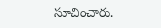సూచించారు.